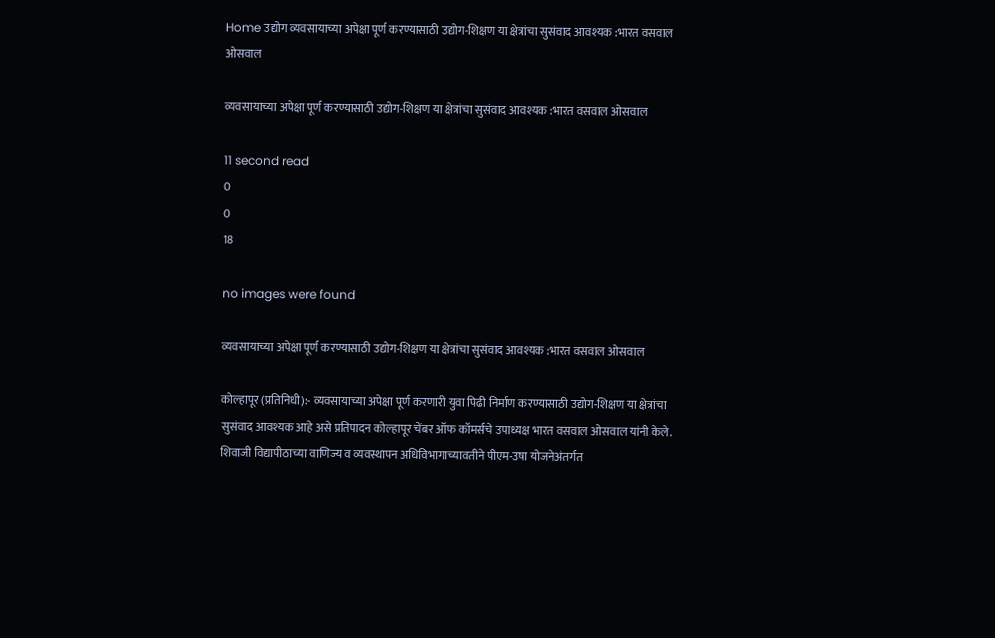Home उद्योग व्यवसायाच्या अपेक्षा पूर्ण करण्यासाठी उद्योग-शिक्षण या क्षेत्रांचा सुसंवाद आवश्यक :भारत वसवाल ओसवाल

व्यवसायाच्या अपेक्षा पूर्ण करण्यासाठी उद्योग-शिक्षण या क्षेत्रांचा सुसंवाद आवश्यक :भारत वसवाल ओसवाल

11 second read
0
0
18

no images were found

व्यवसायाच्या अपेक्षा पूर्ण करण्यासाठी उद्योग-शिक्षण या क्षेत्रांचा सुसंवाद आवश्यक :भारत वसवाल ओसवाल

कोल्हापूर (प्रतिनिधी):- व्यवसायाच्या अपेक्षा पूर्ण करणारी युवा पिढी निर्माण करण्यासाठी उद्योग-शिक्षण या क्षेत्रांचा सुसंवाद आवश्यक आहे असे प्रतिपादन कोल्हापूर चेंबर ऑफ कॉमर्सचे उपाध्यक्ष भारत वसवाल ओसवाल यांनी केले. शिवाजी विद्यापीठाच्या वाणिज्य व व्यवस्थापन अधिविभागाच्यावतीने पीएम-उषा योजनेअंतर्गत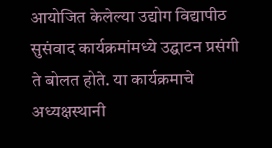आयोजित केलेल्या उद्योग विद्यापीठ सुसंवाद कार्यक्रमांमध्ये उद्घाटन प्रसंगी ते बोलत होते. या कार्यक्रमाचे अध्यक्षस्थानी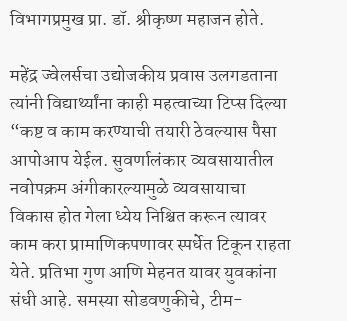विभागप्रमुख प्रा. डॉ. श्रीकृष्ण महाजन होते.

महेंद्र ज्वेलर्सचा उद्योजकीय प्रवास उलगडताना त्यांनी विद्यार्थ्यांना काही महत्वाच्या टिप्स दिल्या “कष्ट व काम करण्याची तयारी ठेवल्यास पैसा आपोआप येईल. सुवर्णालंकार व्यवसायातील नवोपक्रम अंगीकारल्यामुळे व्यवसायाचा विकास होत गेला ध्येय निश्चित करून त्यावर काम करा प्रामाणिकपणावर स्पर्धेत टिकून राहता येते. प्रतिभा गुण आणि मेहनत यावर युवकांना संधी आहे. समस्या सोडवणुकीचे, टीम-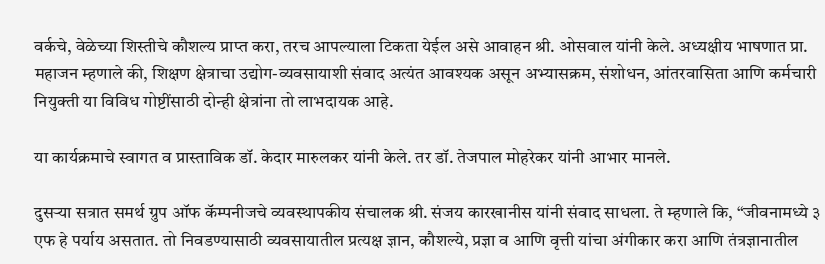वर्कचे, वेळेच्या शिस्तीचे कौशल्य प्राप्त करा, तरच आपल्याला टिकता येईल असे आवाहन श्री. ओसवाल यांनी केले. अध्यक्षीय भाषणात प्रा. महाजन म्हणाले की, शिक्षण क्षेत्राचा उद्योग-व्यवसायाशी संवाद अत्यंत आवश्यक असून अभ्यासक्रम, संशोधन, आंतरवासिता आणि कर्मचारी नियुक्ती या विविध गोष्टींसाठी दोन्ही क्षेत्रांना तो लाभदायक आहे.

या कार्यक्रमाचे स्वागत व प्रास्ताविक डॉ. केदार मारुलकर यांनी केले. तर डॉ. तेजपाल मोहरेकर यांनी आभार मानले.

दुसऱ्या सत्रात समर्थ ग्रुप ऑफ कॅम्पनीजचे व्यवस्थापकीय संचालक श्री. संजय कारखानीस यांनी संवाद साधला. ते म्हणाले कि, “जीवनामध्ये ३ एफ हे पर्याय असतात. तो निवडण्यासाठी व्यवसायातील प्रत्यक्ष ज्ञान, कौशल्ये, प्रज्ञा व आणि वृत्ती यांचा अंगीकार करा आणि तंत्रज्ञानातील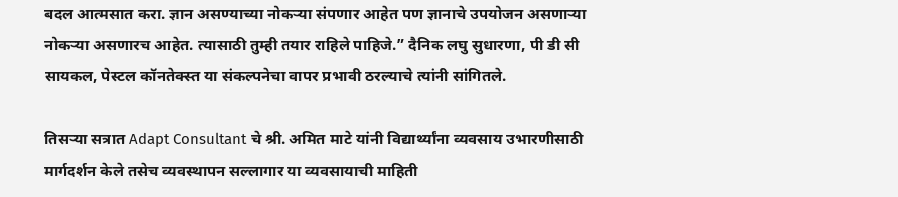बदल आत्मसात करा. ज्ञान असण्याच्या नोकऱ्या संपणार आहेत पण ज्ञानाचे उपयोजन असणाऱ्या नोकऱ्या असणारच आहेत. त्यासाठी तुम्ही तयार राहिले पाहिजे.” दैनिक लघु सुधारणा, पी डी सी सायकल, पेस्टल कॉनतेक्स्त या संकल्पनेचा वापर प्रभावी ठरल्याचे त्यांनी सांगितले.

तिसऱ्या सत्रात Adapt Consultant चे श्री. अमित माटे यांनी विद्यार्थ्यांना व्यवसाय उभारणीसाठी मार्गदर्शन केले तसेच व्यवस्थापन सल्लागार या व्यवसायाची माहिती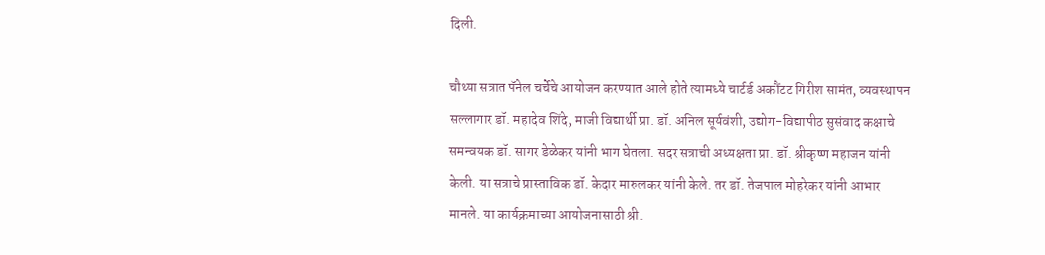दिली.

चौथ्या सत्रात पॅनेल चर्चेचे आयोजन करण्यात आले होते त्यामध्ये चार्टर्ड अकौंटट गिरीश सामंत, व्यवस्थापन सल्लागार डॉ. महादेव शिंदे, माजी विद्यार्थी प्रा. डॉ. अनिल सूर्यवंशी, उद्योग-विद्यापीठ सुसंवाद कक्षाचे समन्वयक डॉ. सागर डेळेकर यांनी भाग घेतला. सदर सत्राची अध्यक्षता प्रा. डॉ. श्रीकृष्ण महाजन यांनी केली. या सत्राचे प्रास्ताविक डॉ. केदार मारुलकर यांनी केले. तर डॉ. तेजपाल मोहरेकर यांनी आभार मानले. या कार्यक्रमाच्या आयोजनासाठी श्री.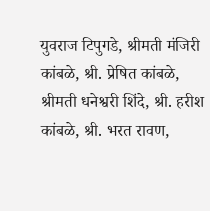युवराज टिपुगडे, श्रीमती मंजिरी कांबळे, श्री. प्रेषित कांबळे, श्रीमती धनेश्वरी शिंदे, श्री. हरीश कांबळे, श्री. भरत रावण,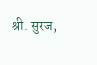श्री. सुरज,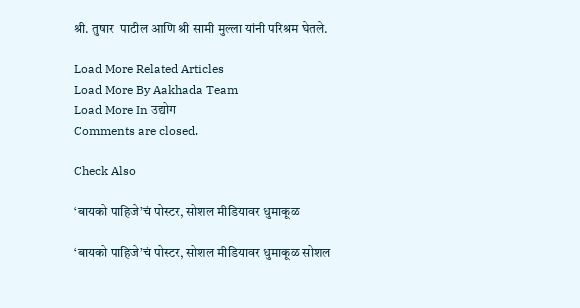श्री. तुषार  पाटील आणि श्री सामी मुल्ला यांनी परिश्रम घेतले.

Load More Related Articles
Load More By Aakhada Team
Load More In उद्योग
Comments are closed.

Check Also

‘बायको पाहिजे’चं पोस्टर, सोशल मीडियावर धुमाकूळ

‘बायको पाहिजे’चं पोस्टर, सोशल मीडियावर धुमाकूळ सोशल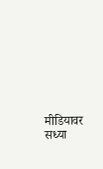मीडियावर सध्या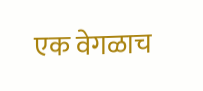एक वेगळाच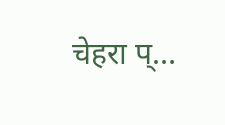चेहरा प्…